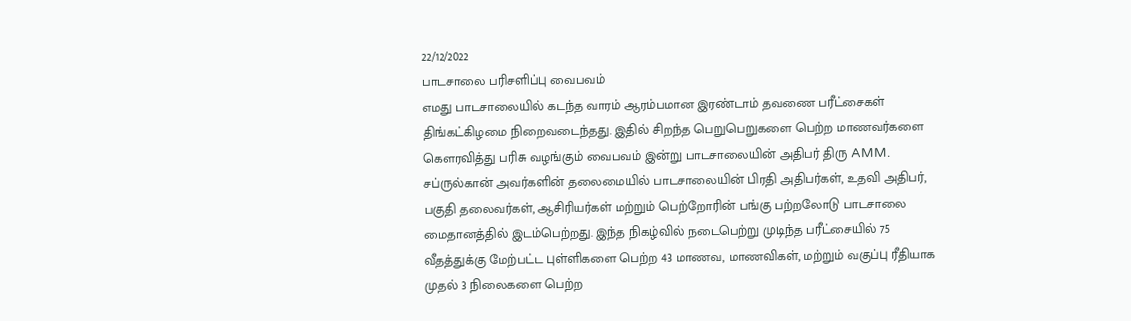22/12/2022
பாடசாலை பரிசளிப்பு வைபவம்
எமது பாடசாலையில் கடந்த வாரம் ஆரம்பமான இரண்டாம் தவணை பரீட்சைகள் திங்கட்கிழமை நிறைவடைந்தது. இதில் சிறந்த பெறுபெறுகளை பெற்ற மாணவர்களை கௌரவித்து பரிசு வழங்கும் வைபவம் இன்று பாடசாலையின் அதிபர் திரு AMM. சப்ருல்கான் அவர்களின் தலைமையில் பாடசாலையின் பிரதி அதிபர்கள், உதவி அதிபர், பகுதி தலைவர்கள், ஆசிரியர்கள் மற்றும் பெற்றோரின் பங்கு பற்றலோடு பாடசாலை மைதானத்தில் இடம்பெற்றது. இந்த நிகழ்வில் நடைபெற்று முடிந்த பரீட்சையில் 75 வீதத்துக்கு மேற்பட்ட புள்ளிகளை பெற்ற 43 மாணவ, மாணவிகள், மற்றும் வகுப்பு ரீதியாக முதல் 3 நிலைகளை பெற்ற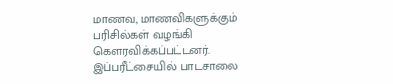மாணவ, மாணவிகளுக்கும் பரிசில்கள் வழங்கி கௌரவிக்கப்பட்டனர். இப்பரீட்சையில் பாடசாலை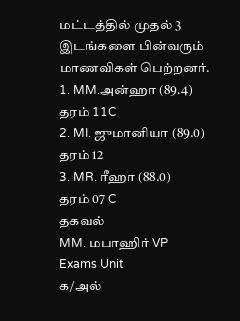மட்டத்தில் முதல் 3 இடங்களை பின்வரும் மாணவிகள் பெற்றனர்.
1. MM.அன்ஹா (89.4)
தரம் 11C
2. MI. ஜுமானியா (89.0)
தரம் 12
3. MR. ரீஹா (88.0)
தரம் 07 C
தகவல்
MM. மபாஹிர் VP
Exams Unit
க/அல்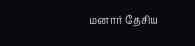மனார் தேசிய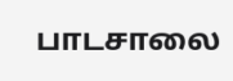பாடசாலை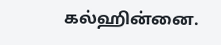கல்ஹின்னை.